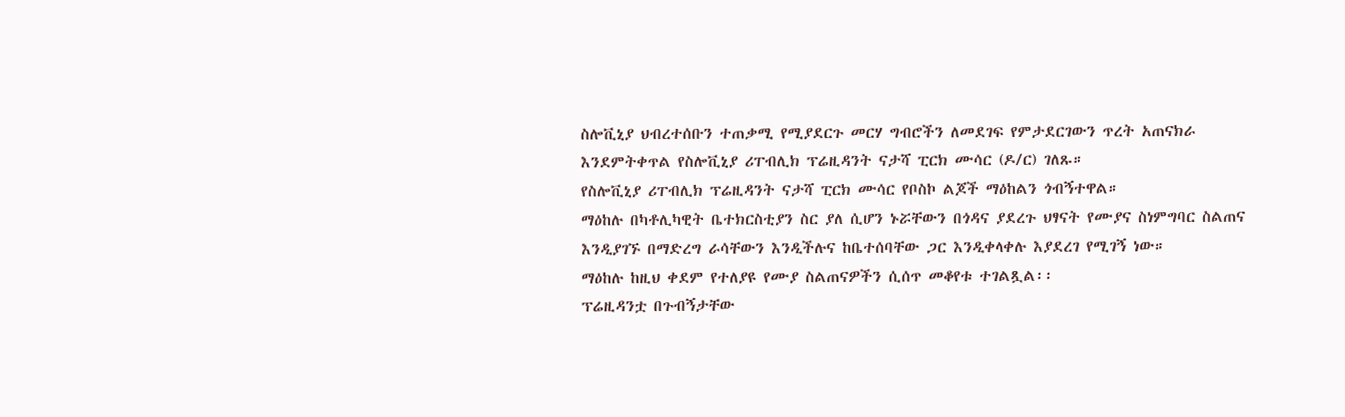ስሎቪኒያ ህብረተሰቡን ተጠቃሚ የሚያደርጉ መርሃ ግብሮችን ለመደገፍ የምታደርገውን ጥረት አጠናክራ እንደምትቀጥል የስሎቪኒያ ሪፐብሊክ ፕሬዚዳንት ናታሻ ፒርክ ሙሳር (ዶ/ር) ገለጹ።
የስሎቪኒያ ሪፐብሊክ ፕሬዚዳንት ናታሻ ፒርክ ሙሳር የቦስኮ ልጆች ማዕከልን ጎብኝተዋል።
ማዕከሉ በካቶሊካዊት ቤተክርስቲያን ስር ያለ ሲሆን ኑሯቸውን በጎዳና ያደረጉ ህፃናት የሙያና ስነምግባር ስልጠና እንዲያገኙ በማድረግ ራሳቸውን እንዲችሉና ከቤተሰባቸው ጋር እንዲቀላቀሉ እያደረገ የሚገኝ ነው።
ማዕከሉ ከዚህ ቀደም የተለያዩ የሙያ ስልጠናዎችን ሲሰጥ መቆየቱ ተገልጿል፡፡
ፕሬዚዳንቷ በጉብኝታቸው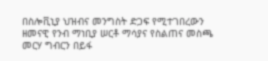በስሎቪኒያ ህዝብና መንግስት ድጋፍ የሚተገበረውን ዘመናዊ የንብ ማነቢያ ሠርቶ ማሳያና የስልጠና መስጫ መርሃ ግብርን በይፋ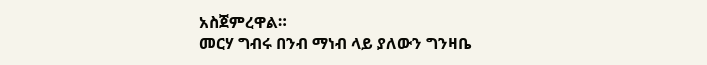አስጀምረዋል።
መርሃ ግብሩ በንብ ማነብ ላይ ያለውን ግንዛቤ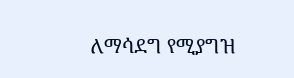ለማሳደግ የሚያግዝ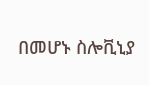በመሆኑ ስሎቪኒያ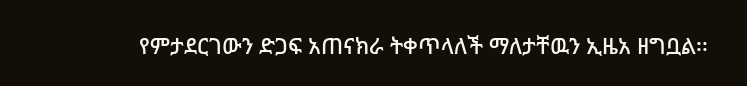የምታደርገውን ድጋፍ አጠናክራ ትቀጥላለች ማለታቸዉን ኢዜአ ዘግቧል፡፡